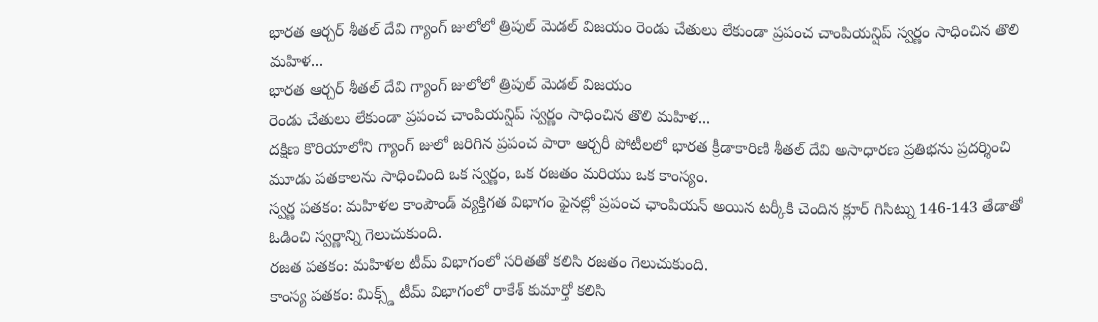భారత ఆర్చర్ శీతల్ దేవి గ్యాంగ్ జులోలో త్రిపుల్ మెడల్ విజయం రెండు చేతులు లేకుండా ప్రపంచ చాంపియన్షిప్ స్వర్ణం సాధించిన తొలి మహిళ...
భారత ఆర్చర్ శీతల్ దేవి గ్యాంగ్ జులోలో త్రిపుల్ మెడల్ విజయం
రెండు చేతులు లేకుండా ప్రపంచ చాంపియన్షిప్ స్వర్ణం సాధించిన తొలి మహిళ...
దక్షిణ కొరియాలోని గ్యాంగ్ జులో జరిగిన ప్రపంచ పారా ఆర్చరీ పోటీలలో భారత క్రీడాకారిణి శీతల్ దేవి అసాధారణ ప్రతిభను ప్రదర్శించి మూడు పతకాలను సాధించింది ఒక స్వర్ణం, ఒక రజతం మరియు ఒక కాంస్యం.
స్వర్ణ పతకం: మహిళల కాంపౌండ్ వ్యక్తిగత విభాగం ఫైనల్లో ప్రపంచ ఛాంపియన్ అయిన టర్కీకి చెందిన క్లూర్ గిసిట్ను 146-143 తేడాతో ఓడించి స్వర్ణాన్ని గెలుచుకుంది.
రజత పతకం: మహిళల టీమ్ విభాగంలో సరితతో కలిసి రజతం గెలుచుకుంది.
కాంస్య పతకం: మిక్స్డ్ టీమ్ విభాగంలో రాకేశ్ కుమార్తో కలిసి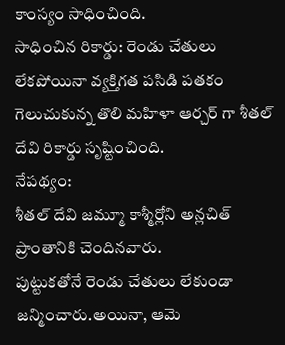కాంస్యం సాధించింది.
సాధించిన రికార్డు: రెండు చేతులు లేకపోయినా వ్యక్తిగత పసిడి పతకం గెలుచుకున్న తొలి మహిళా ఆర్చర్ గా శీతల్ దేవి రికార్డు సృష్టించింది.
నేపథ్యం:
శీతల్ దేవి జమ్మూ కాశ్మీర్లోని అన్లచిత్ ప్రాంతానికి చెందినవారు.
పుట్టుకతోనే రెండు చేతులు లేకుండా జన్మించారు.అయినా, ఆమె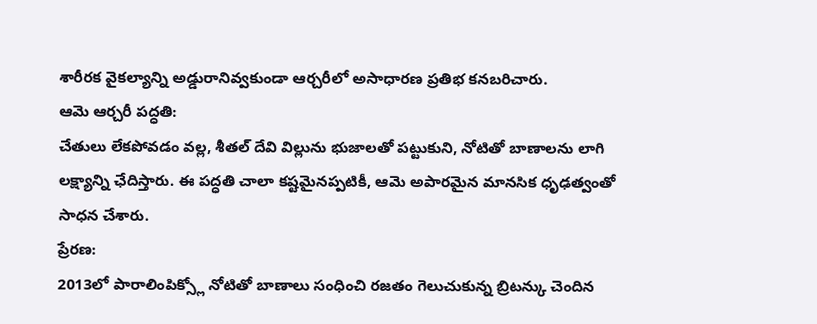శారీరక వైకల్యాన్ని అడ్డురానివ్వకుండా ఆర్చరీలో అసాధారణ ప్రతిభ కనబరిచారు.
ఆమె ఆర్చరీ పద్ధతి:
చేతులు లేకపోవడం వల్ల, శీతల్ దేవి విల్లును భుజాలతో పట్టుకుని, నోటితో బాణాలను లాగి లక్ష్యాన్ని ఛేదిస్తారు. ఈ పద్ధతి చాలా కష్టమైనప్పటికీ, ఆమె అపారమైన మానసిక ధృఢత్వంతో సాధన చేశారు.
ప్రేరణ:
2013లో పారాలింపిక్స్లో నోటితో బాణాలు సంధించి రజతం గెలుచుకున్న బ్రిటన్కు చెందిన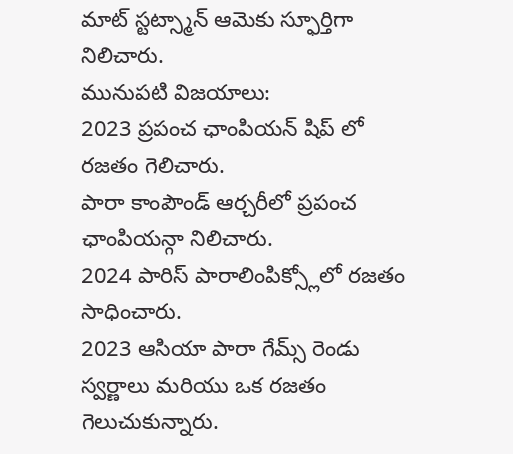మాట్ స్టట్స్మాన్ ఆమెకు స్ఫూర్తిగా నిలిచారు.
మునుపటి విజయాలు:
2023 ప్రపంచ ఛాంపియన్ షిప్ లో రజతం గెలిచారు.
పారా కాంపౌండ్ ఆర్చరీలో ప్రపంచ ఛాంపియన్గా నిలిచారు.
2024 పారిస్ పారాలింపిక్స్లోలో రజతం సాధించారు.
2023 ఆసియా పారా గేమ్స్ రెండు స్వర్ణాలు మరియు ఒక రజతం గెలుచుకున్నారు.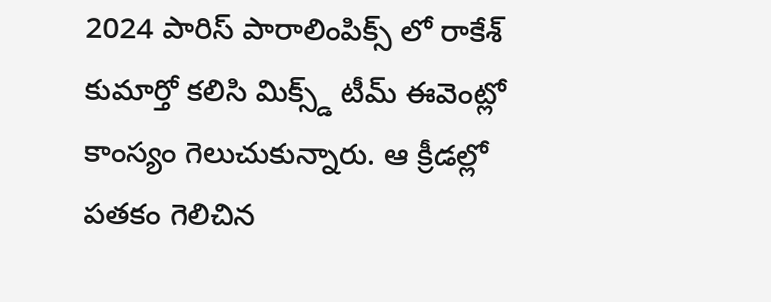2024 పారిస్ పారాలింపిక్స్ లో రాకేశ్ కుమార్తో కలిసి మిక్స్డ్ టీమ్ ఈవెంట్లో కాంస్యం గెలుచుకున్నారు. ఆ క్రీడల్లో పతకం గెలిచిన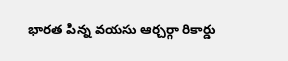భారత పిన్న వయసు ఆర్చర్గా రికార్డు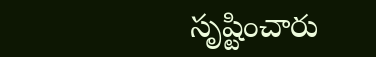సృష్టించారు